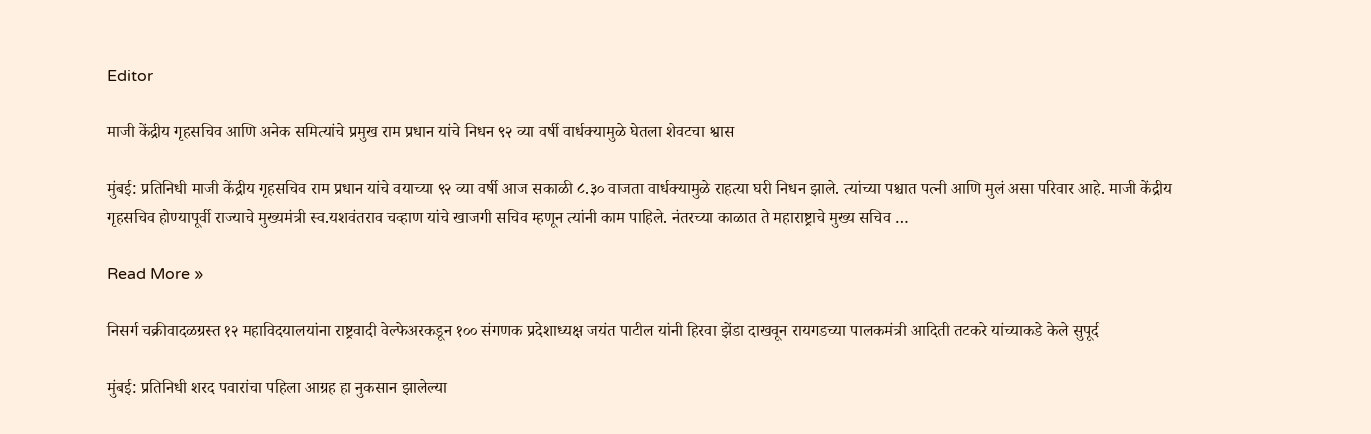Editor

माजी केंद्रीय गृहसचिव आणि अनेक समित्यांचे प्रमुख राम प्रधान यांचे निधन ९२ व्या वर्षी वार्धक्यामुळे घेतला शेवटचा श्वास

मुंबई: प्रतिनिधी माजी केंद्रीय गृहसचिव राम प्रधान यांचे वयाच्या ९२ व्या वर्षी आज सकाळी ८.३० वाजता वार्धक्यामुळे राहत्या घरी निधन झाले. त्यांच्या पश्चात पत्नी आणि मुलं असा परिवार आहे. माजी केंद्रीय गृहसचिव होण्यापूर्वी राज्याचे मुख्यमंत्री स्व.यशवंतराव चव्हाण यांचे खाजगी सचिव म्हणून त्यांनी काम पाहिले. नंतरच्या काळात ते महाराष्ट्राचे मुख्य सचिव …

Read More »

निसर्ग चक्रीवादळग्रस्त १२ महाविदयालयांना राष्ट्रवादी वेल्फेअरकडून १०० संगणक प्रदेशाध्यक्ष जयंत पाटील यांनी हिरवा झेंडा दाखवून रायगडच्या पालकमंत्री आदिती तटकरे यांच्याकडे केले सुपूर्द

मुंबई: प्रतिनिधी शरद पवारांचा पहिला आग्रह हा नुकसान झालेल्या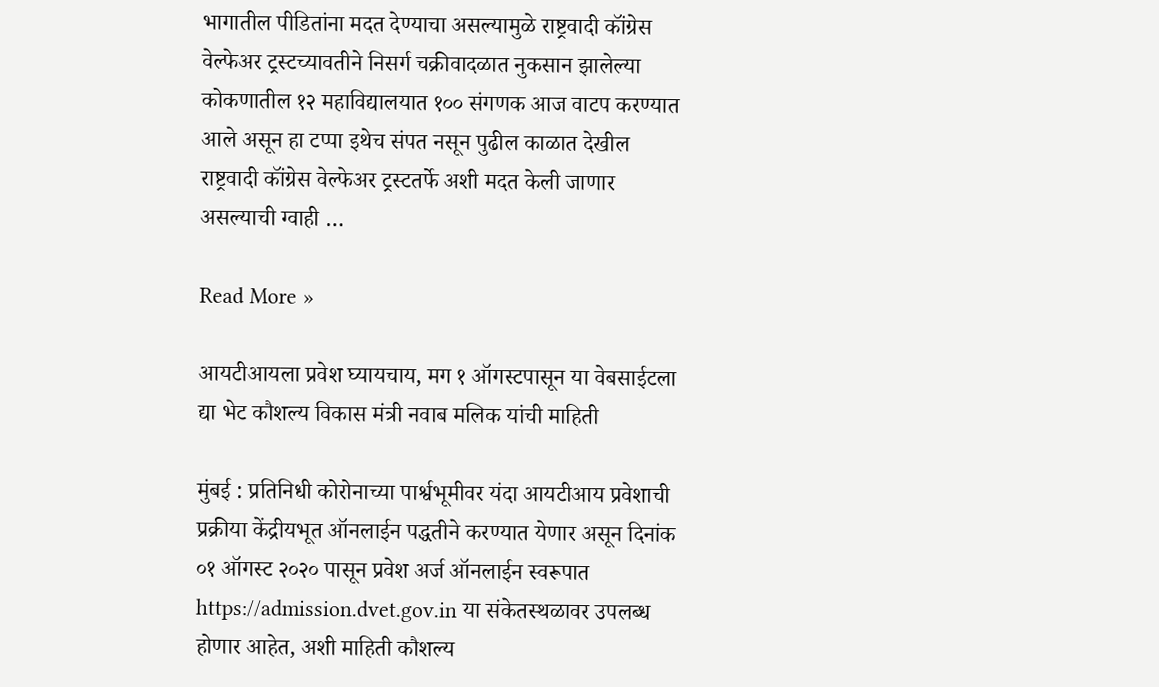भागातील पीडितांना मदत देण्याचा असल्यामुळे राष्ट्रवादी कॉंग्रेस वेल्फेअर ट्रस्टच्यावतीने निसर्ग चक्रीवादळात नुकसान झालेल्या कोकणातील १२ महाविद्यालयात १०० संगणक आज वाटप करण्यात आले असून हा टप्पा इथेच संपत नसून पुढील काळात देखील राष्ट्रवादी कॉंग्रेस वेल्फेअर ट्रस्टतर्फे अशी मदत केली जाणार असल्याची ग्वाही …

Read More »

आयटीआयला प्रवेश घ्यायचाय, मग १ ऑगस्टपासून या वेबसाईटला द्या भेट कौशल्य विकास मंत्री नवाब मलिक यांची माहिती

मुंबई : प्रतिनिधी कोरोनाच्या पार्श्वभूमीवर यंदा आयटीआय प्रवेशाची प्रक्रीया केंद्रीयभूत ऑनलाईन पद्धतीने करण्यात येणार असून दिनांक ०१ ऑगस्ट २०२० पासून प्रवेश अर्ज ऑनलाईन स्वरूपात https://admission.dvet.gov.in या संकेतस्थळावर उपलब्ध होणार आहेत, अशी माहिती कौशल्य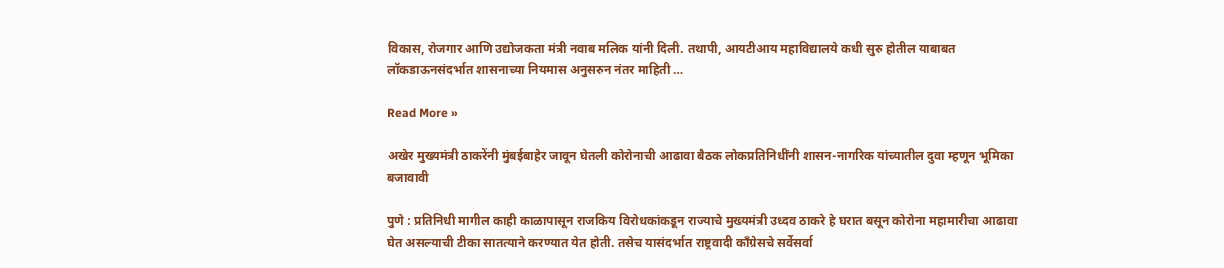विकास, रोजगार आणि उद्योजकता मंत्री नवाब मलिक यांनी दिली. तथापी, आयटीआय महाविद्यालये कधी सुरु होतील याबाबत लॉकडाऊनसंदर्भात शासनाच्या नियमास अनुसरुन नंतर माहिती …

Read More »

अखेर मुख्यमंत्री ठाकरेंनी मुंबईबाहेर जावून घेतली कोरोनाची आढावा बैठक लोकप्रतिनिधींनी शासन-नागरिक यांच्यातील दुवा म्हणून भूमिका बजावावी

पुणे : प्रतिनिधी मागील काही काळापासून राजकिय विरोधकांकडून राज्याचे मुख्यमंत्री उध्दव ठाकरे हे घरात बसून कोरोना महामारीचा आढावा घेत असल्याची टीका सातत्याने करण्यात येत होती. तसेच यासंदर्भात राष्ट्रवादी काँग्रेसचे सर्वेसर्वा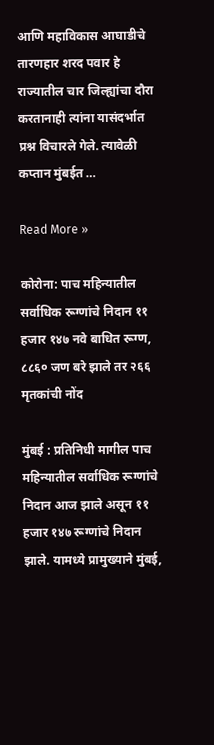आणि महाविकास आघाडीचे तारणहार शरद पवार हे राज्यातील चार जिल्ह्यांचा दौरा करतानाही त्यांना यासंदर्भात प्रश्न विचारले गेले. त्यावेळी कप्तान मुंबईत …

Read More »

कोरोना: पाच महिन्यातील सर्वाधिक रूग्णांचे निदान ११ हजार १४७ नवे बाधित रूग्ण, ८८६० जण बरे झाले तर २६६ मृतकांची नोंद

मुंबई : प्रतिनिधी मागील पाच महिन्यातील सर्वाधिक रूग्णांचे निदान आज झाले असून ११ हजार १४७ रूग्णांचे निदान झाले. यामध्ये प्रामुख्याने मुंबई,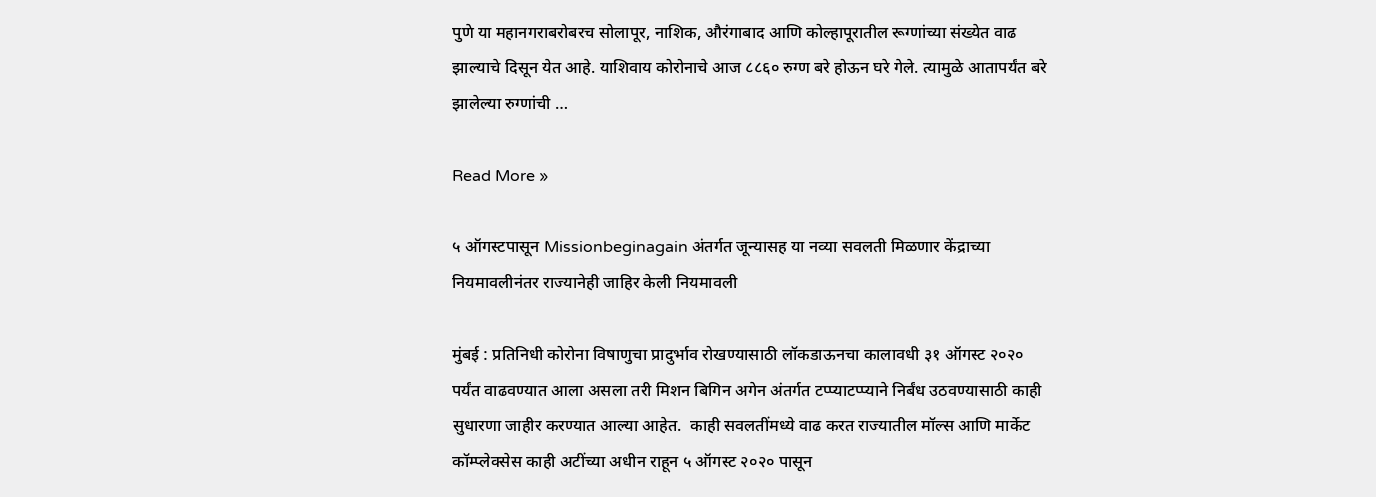पुणे या महानगराबरोबरच सोलापूर, नाशिक, औरंगाबाद आणि कोल्हापूरातील रूग्णांच्या संख्येत वाढ झाल्याचे दिसून येत आहे. याशिवाय कोरोनाचे आज ८८६० रुग्ण बरे होऊन घरे गेले. त्यामुळे आतापर्यंत बरे झालेल्या रुग्णांची …

Read More »

५ ऑगस्टपासून Missionbeginagain अंतर्गत जून्यासह या नव्या सवलती मिळणार केंद्राच्या नियमावलीनंतर राज्यानेही जाहिर केली नियमावली

मुंबई : प्रतिनिधी कोरोना विषाणुचा प्रादुर्भाव रोखण्यासाठी लॉकडाऊनचा कालावधी ३१ ऑगस्ट २०२० पर्यंत वाढवण्यात आला असला तरी मिशन बिगिन अगेन अंतर्गत टप्प्याटप्प्याने निर्बंध उठवण्यासाठी काही सुधारणा जाहीर करण्यात आल्या आहेत.  काही सवलतींमध्ये वाढ करत राज्यातील मॉल्स आणि मार्केट कॉम्प्लेक्सेस काही अटींच्या अधीन राहून ५ ऑगस्ट २०२० पासून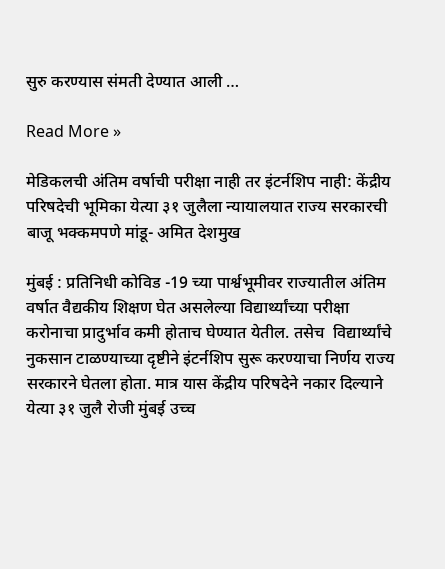सुरु करण्यास संमती देण्यात आली …

Read More »

मेडिकलची अंतिम वर्षाची परीक्षा नाही तर इंटर्नशिप नाही: केंद्रीय परिषदेची भूमिका येत्या ३१ जुलैला न्यायालयात राज्य सरकारची बाजू भक्कमपणे मांडू- अमित देशमुख

मुंबई : प्रतिनिधी कोविड -19 च्या पार्श्वभूमीवर राज्यातील अंतिम वर्षात वैद्यकीय शिक्षण घेत असलेल्या विद्यार्थ्यांच्या परीक्षा करोनाचा प्रादुर्भाव कमी होताच घेण्यात येतील. तसेच  विद्यार्थ्यांचे नुकसान टाळण्याच्या दृष्टीने इंटर्नशिप सुरू करण्याचा निर्णय राज्य सरकारने घेतला होता. मात्र यास केंद्रीय परिषदेने नकार दिल्याने येत्या ३१ जुलै रोजी मुंबई उच्च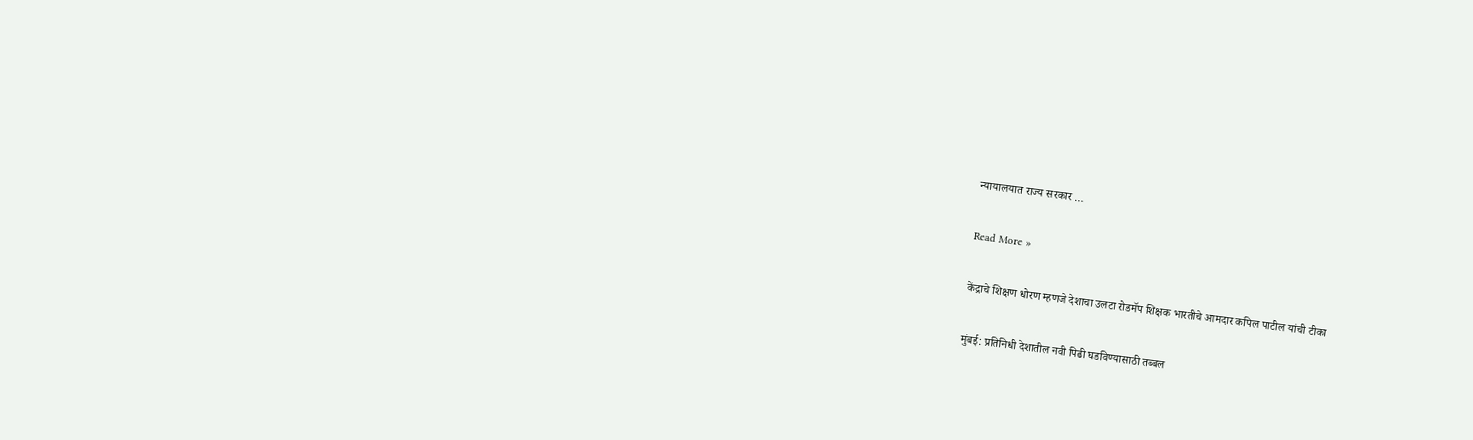न्यायालयात राज्य सरकार …

Read More »

केंद्राचे शिक्षण धोरण म्हणजे देशाचा उलटा रोडमॅप शिक्षक भारतीचे आमदार कपिल पाटील यांची टीका

मुंबई: प्रतिनिधी देशातील नवी पिढी घडविण्यासाठी तब्बल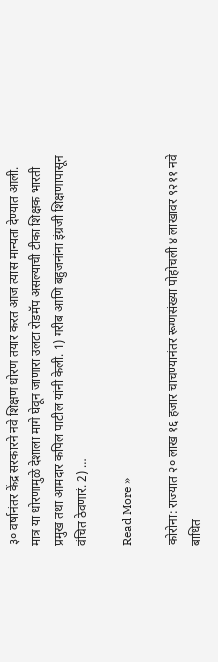३० वर्षानंतर केंद्र सरकारने नवे शिक्षण धोरण तयार करत आज त्यास मान्यता देण्यात आली. मात्र या धोरणामुळे देशाला मागे घेवून जाणारा उलटा रोडमॅप असल्याची टीका शिक्षक भारती प्रमुख तथा आमदार कपिल पाटील यांनी केली. 1) गरीब आणि बहुजनांना इंग्रजी शिक्षणापासून वंचित ठेवणारं. 2) …

Read More »

कोरोना: राज्यात २० लाख १६ हजार चाचण्यानंतर रूग्णसंख्या पोहोचली ४ लाखावर ९२११ नवे बाधित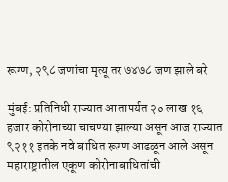रूग्ण, २९८ जणांचा मृत्यू तर ७४७८ जण झाले बरे

मुंबई: प्रतिनिधी राज्यात आतापर्यत २० लाख १६ हजार कोरोनाच्या चाचण्या झाल्या असून आज राज्यात ९२११ इतके नवे बाधित रूग्ण आढळून आले असून महाराष्ट्रातील एकूण कोरोनाबाधितांची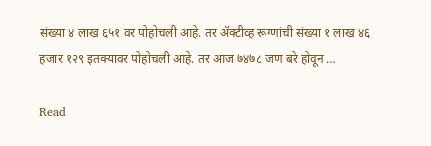संख्या ४ लाख ६५१ वर पोहोचली आहे. तर ॲक्टीव्ह रूग्णांची संख्या १ लाख ४६ हजार १२९ इतक्यावर पोहोचली आहे. तर आज ७४७८ जण बरे होवून …

Read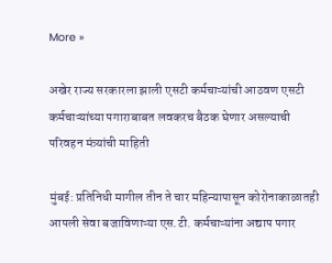More »

अखेर राज्य सरकारला झाली एसटी कर्मचाऱ्यांची आठवण एसटी कर्मचाऱ्यांच्या पगाराबाबत लवकरच बैठक घेणार असल्याची परिवहन मंत्र्यांची माहिती

मुंबई: प्रतिनिधी मागील तीन ते चार महिन्यापासून कोरोनाकाळातही आपली सेवा बजाविणाऱ्या एस.टी. कर्मचाऱ्यांना अद्याप पगार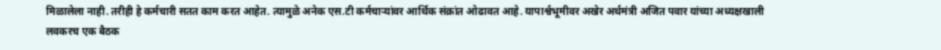मिळालेला नाही. तरीही हे कर्मचारी सतत काम करत आहेत. त्यामुळे अनेक एस.टी कर्मचाऱ्यांवर आर्थिक संक्रांत ओढावत आहे. यापार्श्वभूमीवर अखेर अर्थमंत्री अजित पवार यांच्या अध्यक्षखाली लवकरच एक बैठक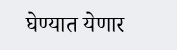घेण्यात येणार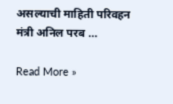असल्याची माहिती परिवहन मंत्री अनिल परब …

Read More »